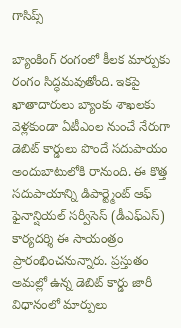గాసిప్స్

బ్యాంకింగ్ రంగంలో కీలక మార్పుకు రంగం సిద్ధమవుతోంది. ఇకపై ఖాతాదారులు బ్యాంకు శాఖలకు వెళ్లకుండా ఏటీఎంల నుంచే నేరుగా డెబిట్ కార్డులు పొందే సదుపాయం అందుబాటులోకి రానుంది. ఈ కొత్త సదుపాయాన్ని డిపార్ట్మెంట్ ఆఫ్ ఫైనాన్షియల్ సర్వీసెస్ (డీఎఫ్ఎస్) కార్యదర్శి ఈ సాయంత్రం ప్రారంభించనున్నారు. ప్రస్తుతం అమల్లో ఉన్న డెబిట్ కార్డు జారీ విధానంలో మార్పులు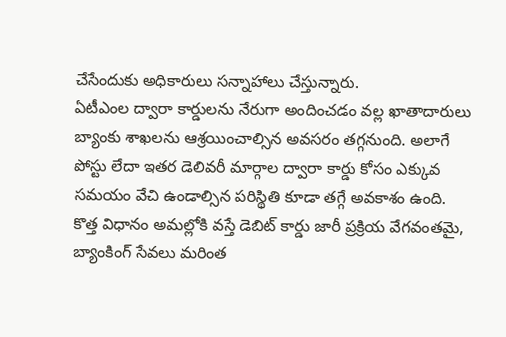చేసేందుకు అధికారులు సన్నాహాలు చేస్తున్నారు.
ఏటీఎంల ద్వారా కార్డులను నేరుగా అందించడం వల్ల ఖాతాదారులు బ్యాంకు శాఖలను ఆశ్రయించాల్సిన అవసరం తగ్గనుంది. అలాగే పోస్టు లేదా ఇతర డెలివరీ మార్గాల ద్వారా కార్డు కోసం ఎక్కువ సమయం వేచి ఉండాల్సిన పరిస్థితి కూడా తగ్గే అవకాశం ఉంది. కొత్త విధానం అమల్లోకి వస్తే డెబిట్ కార్డు జారీ ప్రక్రియ వేగవంతమై, బ్యాంకింగ్ సేవలు మరింత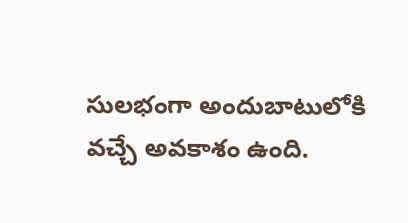సులభంగా అందుబాటులోకి వచ్చే అవకాశం ఉంది.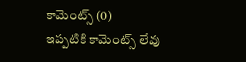కామెంట్స్ (0)
ఇప్పటికి కామెంట్స్ లేవు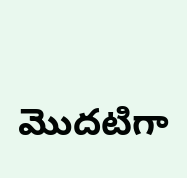మొదటిగా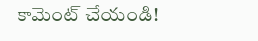కామెంట్ చేయండి!